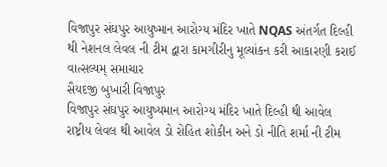વિજાપુર સંઘપુર આયુષ્માન આરોગ્ય મંદિર ખાતે NQAS અંતર્ગત દિલ્હી થી નેશનલ લેવલ ની ટીમ દ્વારા કામગીરીનુ મૂલ્યાંકન કરી આકારણી કરાઈ
વાત્સલ્યમ્ સમાચાર
સૈયદજી બુખારી વિજાપુર
વિજાપુર સંઘપુર આયુષ્યમાન આરોગ્ય મંદિર ખાતે દિલ્હી થી આવેલ રાષ્ટ્રીય લેવલ થી આવેલ ડો રોહિત શોકીન અને ડો નીતિ શર્મા ની ટીમ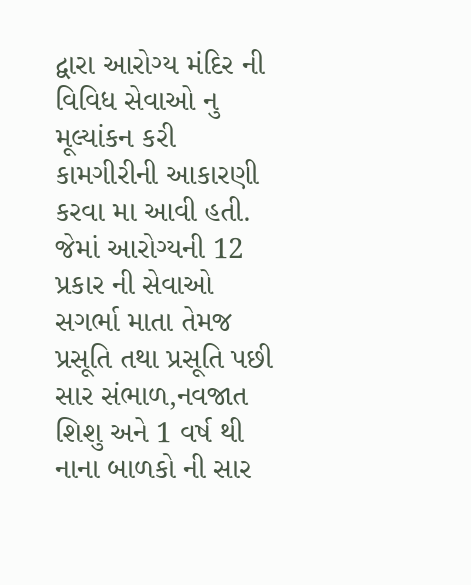દ્વારા આરોગ્ય મંદિર ની વિવિધ સેવાઓ નુ મૂલ્યાંકન કરી કામગીરીની આકારણી કરવા મા આવી હતી. જેમાં આરોગ્યની 12 પ્રકાર ની સેવાઓ સગર્ભા માતા તેમજ પ્રસૂતિ તથા પ્રસૂતિ પછી સાર સંભાળ,નવજાત શિશુ અને 1 વર્ષ થી નાના બાળકો ની સાર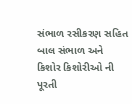સંભાળ રસીકરણ સહિત બાલ સંભાળ અને કિશોર કિશોરીઓ ની પૂરતી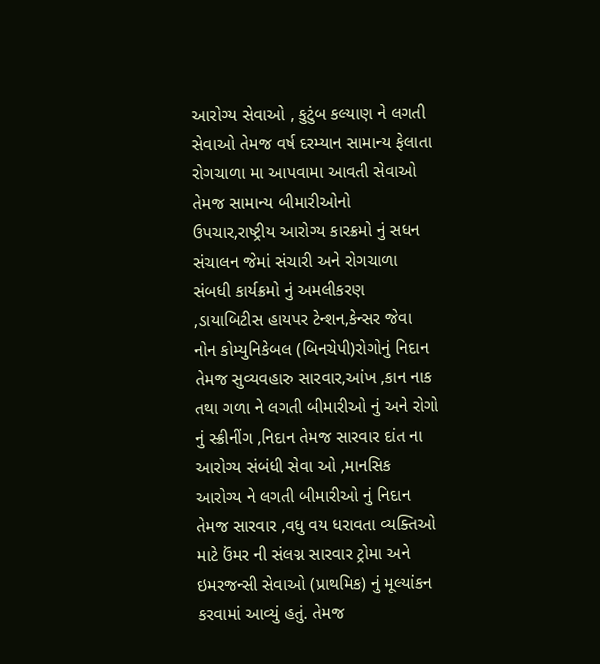આરોગ્ય સેવાઓ , કુટુંબ કલ્યાણ ને લગતી સેવાઓ તેમજ વર્ષ દરમ્યાન સામાન્ય ફેલાતા રોગચાળા મા આપવામા આવતી સેવાઓ તેમજ સામાન્ય બીમારીઓનો ઉપચાર,રાષ્ટ્રીય આરોગ્ય કારક્રમો નું સધન સંચાલન જેમાં સંચારી અને રોગચાળા સંબધી કાર્યક્રમો નું અમલીકરણ ,ડાયાબિટીસ હાયપર ટેન્શન,કેન્સર જેવા નોન કોમ્યુનિકેબલ (બિનચેપી)રોગોનું નિદાન તેમજ સુવ્યવહારુ સારવાર,આંખ ,કાન નાક તથા ગળા ને લગતી બીમારીઓ નું અને રોગો નું સ્ક્રીનીંગ ,નિદાન તેમજ સારવાર દાંત ના આરોગ્ય સંબંધી સેવા ઓ ,માનસિક આરોગ્ય ને લગતી બીમારીઓ નું નિદાન તેમજ સારવાર ,વધુ વય ધરાવતા વ્યક્તિઓ માટે ઉંમર ની સંલગ્ન સારવાર ટ્રોમા અને ઇમરજન્સી સેવાઓ (પ્રાથમિક) નું મૂલ્યાંકન કરવામાં આવ્યું હતું. તેમજ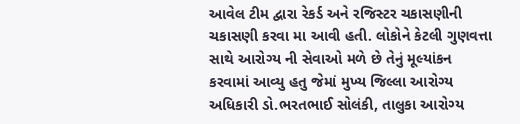આવેલ ટીમ દ્વારા રેકર્ડ અને રજિસ્ટર ચકાસણીની ચકાસણી કરવા મા આવી હતી. લોકોને કેટલી ગુણવત્તા સાથે આરોગ્ય ની સેવાઓ મળે છે તેનું મૂલ્યાંકન કરવામાં આવ્યુ હતુ જેમાં મુખ્ય જિલ્લા આરોગ્ય અધિકારી ડો.ભરતભાઈ સોલંકી, તાલુકા આરોગ્ય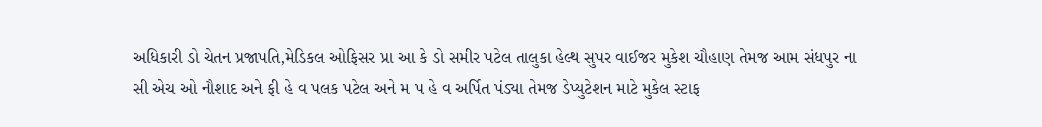અધિકારી ડો ચેતન પ્રજાપતિ,મેડિકલ ઓફિસર પ્રા આ કે ડો સમીર પટેલ તાલુકા હેલ્થ સુપર વાઈજર મુકેશ ચૌહાણ તેમજ આમ સંધપુર ના સી એચ ઓ નૌશાદ અને ફી હે વ પલક પટેલ અને મ પ હે વ અર્પિત પંડ્યા તેમજ ડેપ્યુટેશન માટે મુકેલ સ્ટાફ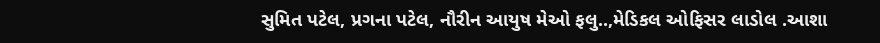સુમિત પટેલ, પ્રગના પટેલ, નૌરીન આયુષ મેઓ ફલુ..,મેડિકલ ઓફિસર લાડોલ .આશા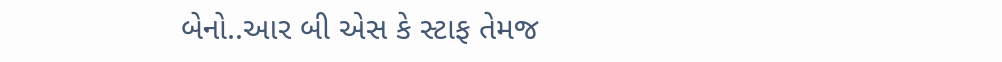બેનો..આર બી એસ કે સ્ટાફ તેમજ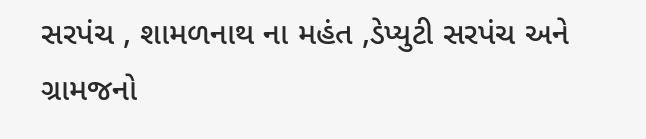સરપંચ , શામળનાથ ના મહંત ,ડેપ્યુટી સરપંચ અને ગ્રામજનો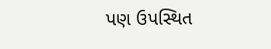પણ ઉપસ્થિત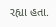રહ્યા હતા.